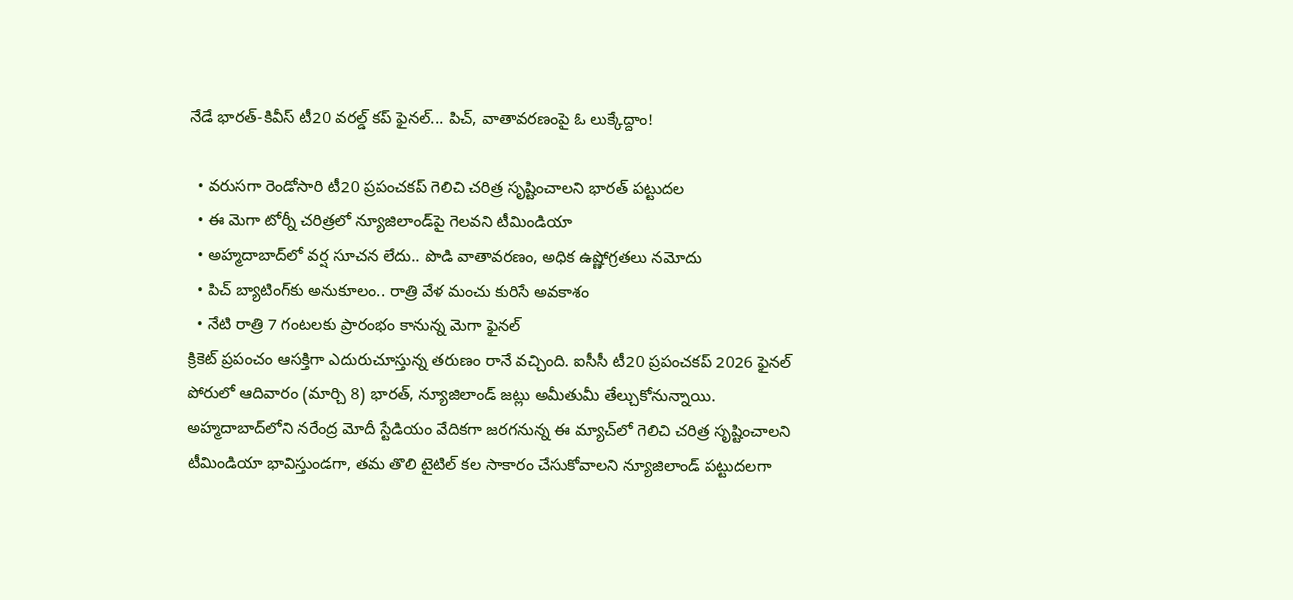నేడే భారత్-కివీస్ టీ20 వరల్డ్ కప్ ఫైనల్... పిచ్, వాతావరణంపై ఓ లుక్కేద్దాం!

  • వరుసగా రెండోసారి టీ20 ప్రపంచకప్ గెలిచి చరిత్ర సృష్టించాలని భారత్ పట్టుదల
  • ఈ మెగా టోర్నీ చరిత్రలో న్యూజిలాండ్‌పై గెలవని టీమిండియా
  • అహ్మదాబాద్‌లో వర్ష సూచన లేదు.. పొడి వాతావరణం, అధిక ఉష్ణోగ్రతలు నమోదు
  • పిచ్ బ్యాటింగ్‌కు అనుకూలం.. రాత్రి వేళ మంచు కురిసే అవకాశం
  • నేటి రాత్రి 7 గంటలకు ప్రారంభం కానున్న మెగా ఫైనల్
క్రికెట్ ప్రపంచం ఆసక్తిగా ఎదురుచూస్తున్న తరుణం రానే వచ్చింది. ఐసీసీ టీ20 ప్రపంచకప్ 2026 ఫైనల్ పోరులో ఆదివారం (మార్చి 8) భారత్, న్యూజిలాండ్ జట్లు అమీతుమీ తేల్చుకోనున్నాయి. అహ్మదాబాద్‌లోని నరేంద్ర మోదీ స్టేడియం వేదికగా జరగనున్న ఈ మ్యాచ్‌లో గెలిచి చరిత్ర సృష్టించాలని టీమిండియా భావిస్తుండగా, తమ తొలి టైటిల్ కల సాకారం చేసుకోవాలని న్యూజిలాండ్ పట్టుదలగా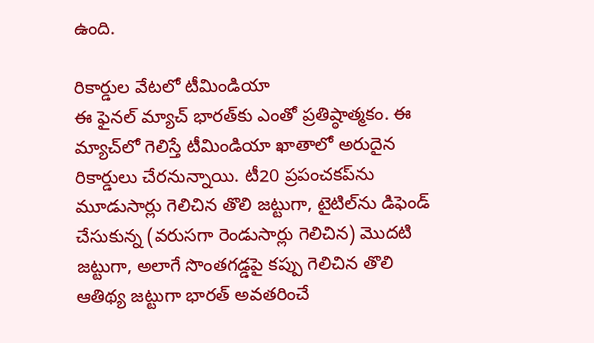ఉంది.

రికార్డుల వేటలో టీమిండియా
ఈ ఫైనల్ మ్యాచ్ భారత్‌కు ఎంతో ప్రతిష్ఠాత్మకం. ఈ మ్యాచ్‌లో గెలిస్తే టీమిండియా ఖాతాలో అరుదైన రికార్డులు చేరనున్నాయి. టీ20 ప్రపంచకప్‌ను మూడుసార్లు గెలిచిన తొలి జట్టుగా, టైటిల్‌ను డిఫెండ్ చేసుకున్న (వరుసగా రెండుసార్లు గెలిచిన) మొదటి జట్టుగా, అలాగే సొంతగడ్డపై కప్పు గెలిచిన తొలి ఆతిథ్య జట్టుగా భారత్ అవతరించే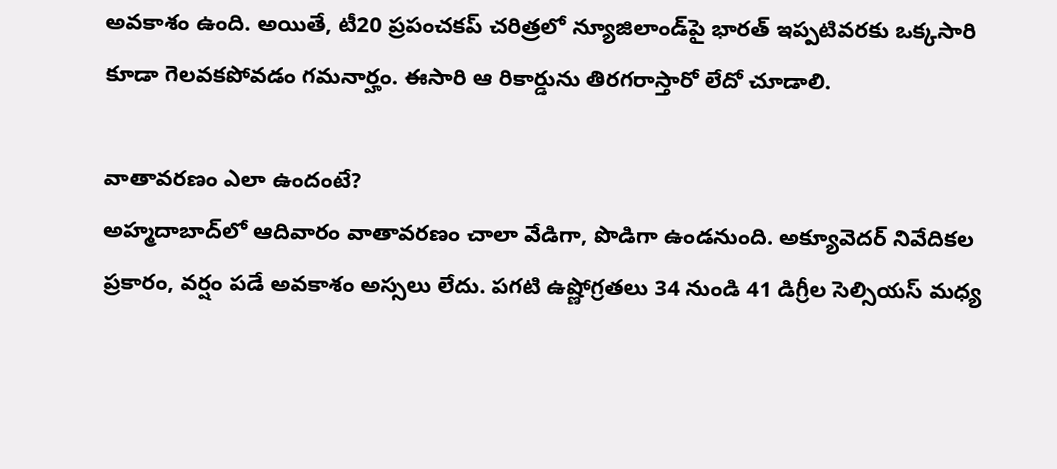అవకాశం ఉంది. అయితే, టీ20 ప్రపంచకప్ చరిత్రలో న్యూజిలాండ్‌పై భారత్ ఇప్పటివరకు ఒక్కసారి కూడా గెలవకపోవడం గమనార్హం. ఈసారి ఆ రికార్డును తిరగరాస్తారో లేదో చూడాలి.

వాతావరణం ఎలా ఉందంటే?
అహ్మదాబాద్‌లో ఆదివారం వాతావరణం చాలా వేడిగా, పొడిగా ఉండనుంది. అక్యూవెదర్ నివేదికల ప్రకారం, వర్షం పడే అవకాశం అస్సలు లేదు. పగటి ఉష్ణోగ్రతలు 34 నుండి 41 డిగ్రీల సెల్సియస్ మధ్య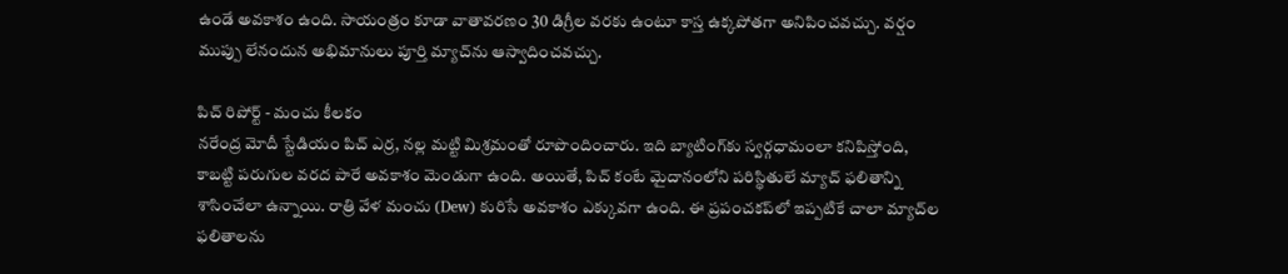ఉండే అవకాశం ఉంది. సాయంత్రం కూడా వాతావరణం 30 డిగ్రీల వరకు ఉంటూ కాస్త ఉక్కపోతగా అనిపించవచ్చు. వర్షం ముప్పు లేనందున అభిమానులు పూర్తి మ్యాచ్‌ను ఆస్వాదించవచ్చు.

పిచ్ రిపోర్ట్ - మంచు కీలకం
నరేంద్ర మోదీ స్టేడియం పిచ్ ఎర్ర, నల్ల మట్టి మిశ్రమంతో రూపొందించారు. ఇది బ్యాటింగ్‌కు స్వర్గధామంలా కనిపిస్తోంది, కాబట్టి పరుగుల వరద పారే అవకాశం మెండుగా ఉంది. అయితే, పిచ్ కంటే మైదానంలోని పరిస్థితులే మ్యాచ్ ఫలితాన్ని శాసించేలా ఉన్నాయి. రాత్రి వేళ మంచు (Dew) కురిసే అవకాశం ఎక్కువగా ఉంది. ఈ ప్రపంచకప్‌లో ఇప్పటికే చాలా మ్యాచ్‌ల ఫలితాలను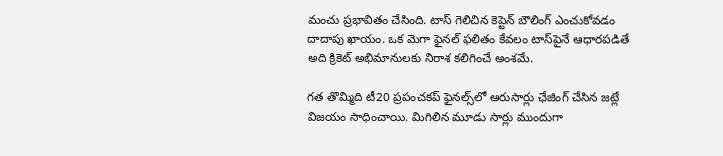మంచు ప్రభావితం చేసింది. టాస్ గెలిచిన కెప్టెన్ బౌలింగ్ ఎంచుకోవడం దాదాపు ఖాయం. ఒక మెగా ఫైనల్ ఫలితం కేవలం టాస్‌పైనే ఆధారపడితే అది క్రికెట్ అభిమానులకు నిరాశ కలిగించే అంశమే.

గత తొమ్మిది టీ20 ప్రపంచకప్ ఫైనల్స్‌లో ఆరుసార్లు ఛేజింగ్ చేసిన జట్లే విజయం సాధించాయి. మిగిలిన మూడు సార్లు ముందుగా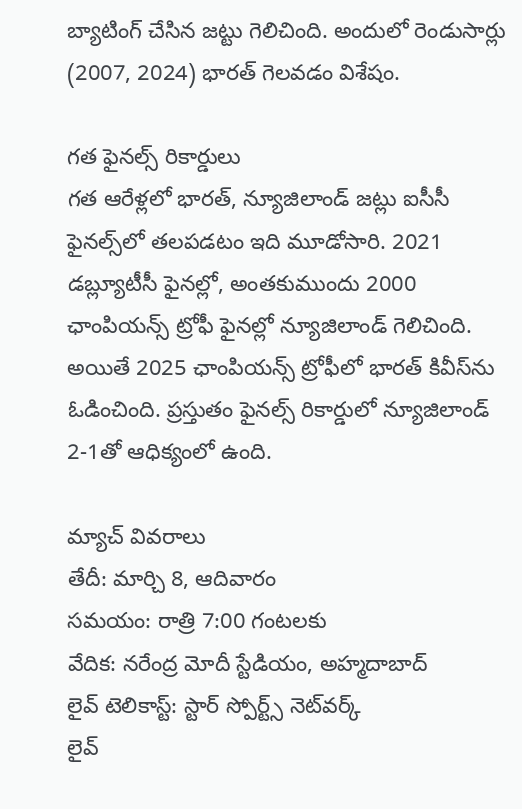బ్యాటింగ్ చేసిన జట్టు గెలిచింది. అందులో రెండుసార్లు (2007, 2024) భారత్ గెలవడం విశేషం.

గత ఫైనల్స్ రికార్డులు
గత ఆరేళ్లలో భారత్, న్యూజిలాండ్ జట్లు ఐసీసీ ఫైనల్స్‌లో తలపడటం ఇది మూడోసారి. 2021 డబ్ల్యూటీసీ ఫైనల్లో, అంతకుముందు 2000 ఛాంపియన్స్ ట్రోఫీ ఫైనల్లో న్యూజిలాండ్ గెలిచింది. అయితే 2025 ఛాంపియన్స్ ట్రోఫీలో భారత్ కివీస్‌ను ఓడించింది. ప్రస్తుతం ఫైనల్స్ రికార్డులో న్యూజిలాండ్ 2-1తో ఆధిక్యంలో ఉంది.

మ్యాచ్ వివరాలు
తేదీ: మార్చి 8, ఆదివారం
సమయం: రాత్రి 7:00 గంటలకు
వేదిక: నరేంద్ర మోదీ స్టేడియం, అహ్మదాబాద్
లైవ్ టెలికాస్ట్: స్టార్ స్పోర్ట్స్ నెట్‌వర్క్
లైవ్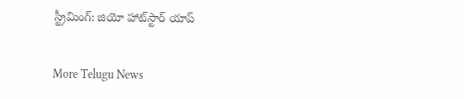స్ట్రీమింగ్: జియో హాట్‌స్టార్ యాప్


More Telugu News